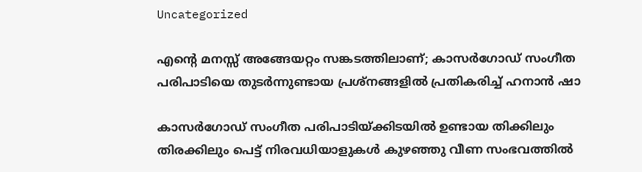Uncategorized

എന്റെ മനസ്സ് അങ്ങേയറ്റം സങ്കടത്തിലാണ്; കാസർഗോഡ് സംഗീത പരിപാടിയെ തുടർന്നുണ്ടായ പ്രശ്നങ്ങളിൽ പ്രതികരിച്ച് ഹനാൻ ഷാ

കാസർഗോഡ് സംഗീത പരിപാടിയ്ക്കിടയിൽ ഉണ്ടായ തിക്കിലും തിരക്കിലും പെട്ട് നിരവധിയാളുകൾ കുഴഞ്ഞു വീണ സംഭവത്തിൽ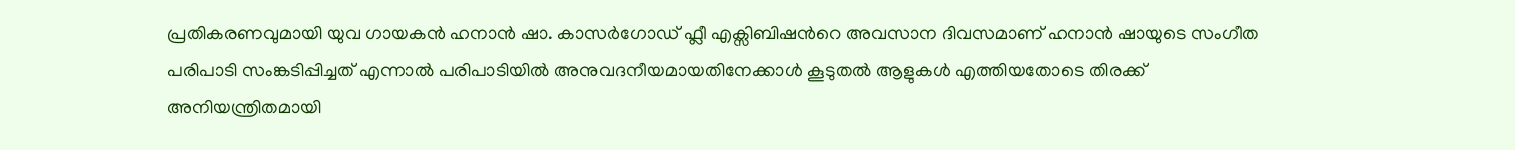പ്രതികരണവുമായി യുവ ഗായകൻ ഹനാൻ ഷാ. കാസർഗോഡ് ഫ്ലീ എക്സിബിഷൻറെ അവസാന ദിവസമാണ് ഹനാൻ ഷായുടെ സംഗീത പരിപാടി സംങ്കടിപ്പിച്ചത് എന്നാൽ പരിപാടിയിൽ അനുവദനീയമായതിനേക്കാൾ കൂടുതൽ ആളുകൾ എത്തിയതോടെ തിരക്ക് അനിയന്ത്രിതമായി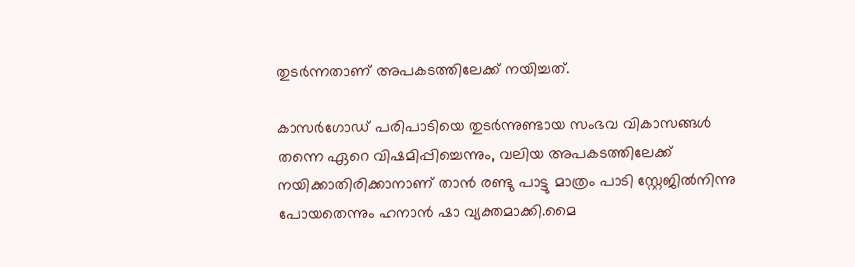തുടർന്നതാണ് അപകടത്തിലേക്ക് നയിച്ചത്.

കാസർഗോഡ് പരിപാടിയെ തുടർന്നുണ്ടായ സംഭവ വികാസങ്ങൾ തന്നെ ഏറെ വിഷമിപ്പിച്ചെന്നും, വലിയ അപകടത്തിലേക്ക് നയിക്കാതിരിക്കാനാണ് താൻ രണ്ടു പാട്ടു മാത്രം പാടി സ്റ്റേജിൽനിന്നു പോയതെന്നും ഹനാൻ ഷാ വ്യക്തമാക്കി.മൈ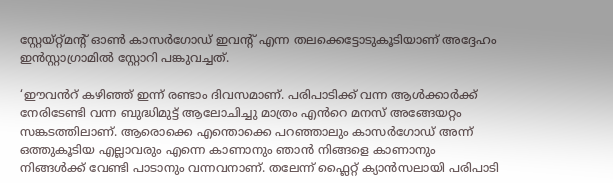സ്റ്റേയ്റ്റ്മന്റ് ഓൺ കാസർഗോഡ് ഇവന്റ് എന്ന തലക്കെട്ടോടുകൂടിയാണ് അദ്ദേഹം ഇൻസ്റ്റാഗ്രാമിൽ സ്റ്റോറി പങ്കുവച്ചത്.

‘ഈവൻറ് കഴിഞ്ഞ് ഇന്ന് രണ്ടാം ദിവസമാണ്. പരിപാടിക്ക് വന്ന ആൾക്കാർക്ക് നേരിടേണ്ടി വന്ന ബുദ്ധിമുട്ട് ആലോചിച്ചു മാത്രം എൻറെ മനസ് അങ്ങേയറ്റം സങ്കടത്തിലാണ്. ആരൊക്കെ എന്തൊക്കെ പറഞ്ഞാലും കാസർഗോഡ് അന്ന് ഒത്തുകൂടിയ എല്ലാവരും എന്നെ കാണാനും ഞാൻ നിങ്ങളെ കാണാനും നിങ്ങൾക്ക് വേണ്ടി പാടാനും വന്നവനാണ്. തലേന്ന് ഫ്ലൈറ്റ് ക്യാൻസലായി പരിപാടി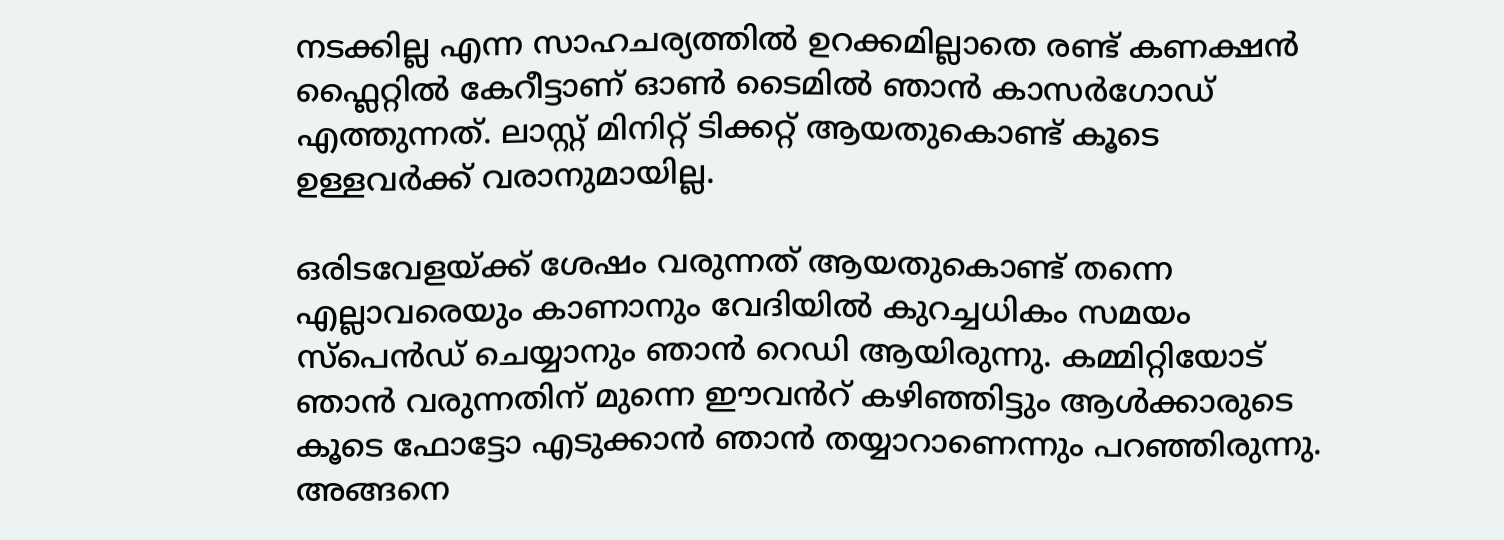നടക്കില്ല എന്ന സാഹചര്യത്തിൽ ഉറക്കമില്ലാതെ രണ്ട് കണക്ഷൻ ഫ്ലൈറ്റിൽ കേറീട്ടാണ് ഓൺ ടൈമിൽ ഞാൻ കാസർഗോഡ് എത്തുന്നത്. ലാസ്റ്റ് മിനിറ്റ് ടിക്കറ്റ് ആയതുകൊണ്ട് കൂടെ ഉള്ളവർക്ക് വരാനുമായില്ല.

ഒരിടവേളയ്ക്ക് ശേഷം വരുന്നത് ആയതുകൊണ്ട് തന്നെ എല്ലാവരെയും കാണാനും വേദിയിൽ കുറച്ചധികം സമയം സ്പെൻഡ് ചെയ്യാനും ഞാൻ റെഡി ആയിരുന്നു. കമ്മിറ്റിയോട് ഞാൻ വരുന്നതിന് മുന്നെ ഈവൻറ് കഴിഞ്ഞിട്ടും ആൾക്കാരുടെ കൂടെ ഫോട്ടോ എടുക്കാൻ ഞാൻ തയ്യാറാണെന്നും പറഞ്ഞിരുന്നു. അങ്ങനെ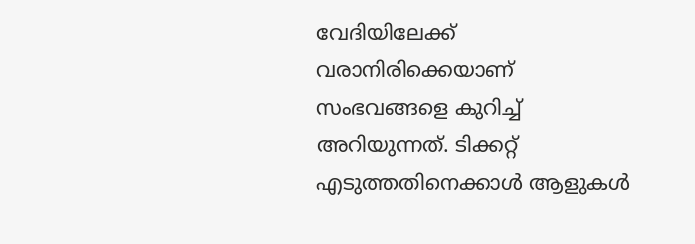വേദിയിലേക്ക് വരാനിരിക്കെയാണ് സംഭവങ്ങളെ കുറിച്ച് അറിയുന്നത്. ടിക്കറ്റ് എടുത്തതിനെക്കാൾ ആളുകൾ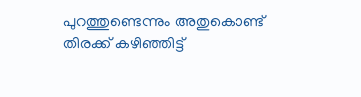പുറത്തുണ്ടെന്നും അതുകൊണ്ട് തിരക്ക് കഴിഞ്ഞിട്ട്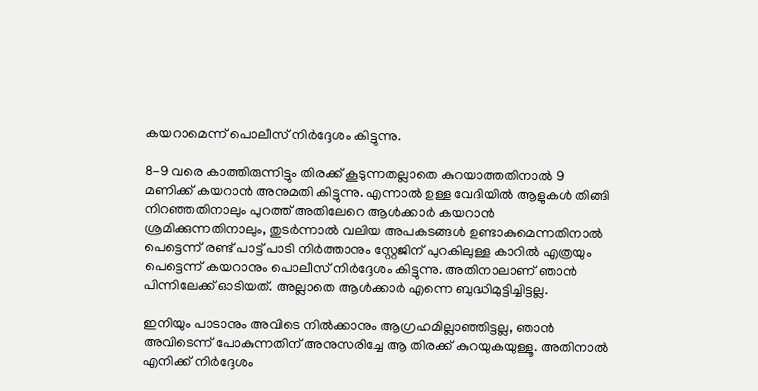കയറാമെന്ന് പൊലീസ് നിർദ്ദേശം കിട്ടുന്നു.

8-9 വരെ കാത്തിരുന്നിട്ടും തിരക്ക് കൂടുന്നതല്ലാതെ കുറയാത്തതിനാൽ 9 മണിക്ക് കയറാൻ അനുമതി കിട്ടുന്നു. എന്നാൽ ഉള്ള വേദിയിൽ ആളുകൾ തിങ്ങി നിറഞ്ഞതിനാലും പുറത്ത് അതിലേറെ ആൾക്കാർ കയറാൻ ശ്രമിക്കുന്നതിനാലും, തുടർന്നാൽ വലിയ അപകടങ്ങൾ ഉണ്ടാകുമെന്നതിനാൽ പെട്ടെന്ന് രണ്ട് പാട്ട് പാടി നിർത്താനും സ്റ്റേജിന് പുറകിലുള്ള കാറിൽ എത്രയും പെട്ടെന്ന് കയറാനും പൊലീസ് നിർദ്ദേശം കിട്ടുന്നു. അതിനാലാണ് ഞാൻ പിന്നിലേക്ക് ഓടിയത്. അല്ലാതെ ആൾക്കാർ എന്നെ ബുദ്ധിമുട്ടിച്ചിട്ടല്ല.

ഇനിയും പാടാനും അവിടെ നിൽക്കാനും ആഗ്രഹമില്ലാഞ്ഞിട്ടല്ല, ഞാൻ അവിടെന്ന് പോകുന്നതിന് അനുസരിച്ചേ ആ തിരക്ക് കുറയുകയുള്ളൂ. അതിനാൽ എനിക്ക് നിർദ്ദേശം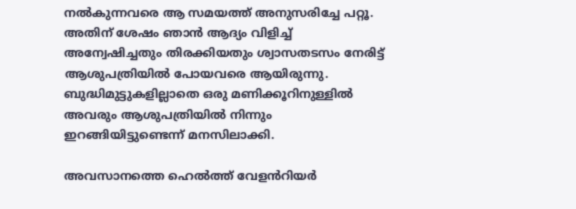നൽകുന്നവരെ ആ സമയത്ത് അനുസരിച്ചേ പറ്റൂ. അതിന് ശേഷം ഞാൻ ആദ്യം വിളിച്ച് അന്വേഷിച്ചതും തിരക്കിയതും ശ്വാസതടസം നേരിട്ട് ആശുപത്രിയിൽ പോയവരെ ആയിരുന്നു. ബുദ്ധിമുട്ടുകളില്ലാതെ ഒരു മണിക്കൂറിനുള്ളിൽ അവരും ആശുപത്രിയിൽ നിന്നും ഇറങ്ങിയിട്ടുണ്ടെന്ന് മനസിലാക്കി.

അവസാനത്തെ ഹെൽത്ത് വേളൻറിയർ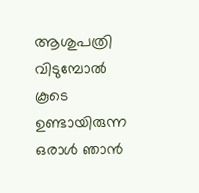ആശുപത്രി വിടുമ്പോൽ കൂടെ ഉണ്ടായിരുന്ന ഒരാൾ ഞാൻ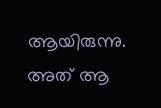ആയിരുന്നു. അത് ആ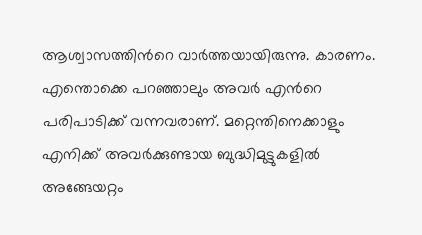ആശ്വാസത്തിൻറെ വാർത്തയായിരുന്നു. കാരണം. എന്തൊക്കെ പറഞ്ഞാലും അവർ എൻറെ പരിപാടിക്ക് വന്നവരാണ്. മറ്റെന്തിനെക്കാളും എനിക്ക് അവർക്കുണ്ടായ ബുദ്ധിമുട്ടുകളിൽ അങ്ങേയറ്റം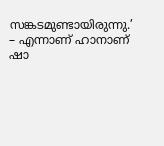സങ്കടമുണ്ടായിരുന്നു.’ – എന്നാണ് ഹാനാണ് ഷാ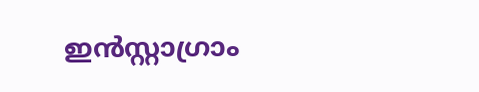ഇൻസ്റ്റാഗ്രാം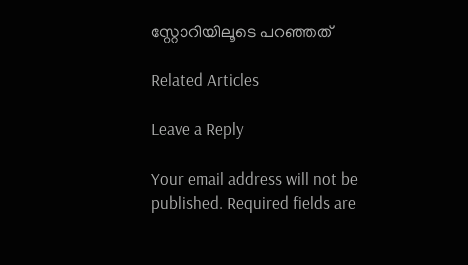സ്റ്റോറിയിലൂടെ പറഞ്ഞത്

Related Articles

Leave a Reply

Your email address will not be published. Required fields are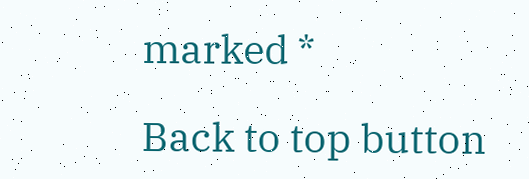marked *

Back to top button